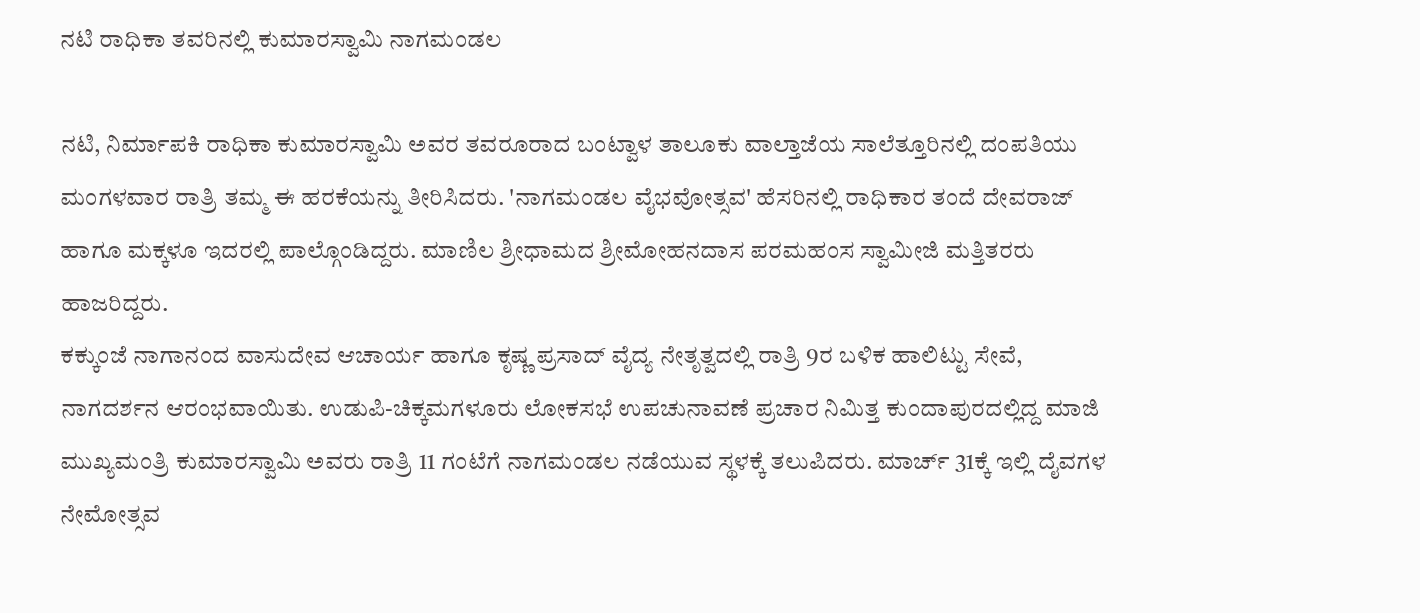ನಟಿ ರಾಧಿಕಾ ತವರಿನಲ್ಲಿ ಕುಮಾರಸ್ವಾಮಿ ನಾಗಮಂಡಲ

ನಟಿ, ನಿರ್ಮಾಪಕಿ ರಾಧಿಕಾ ಕುಮಾರಸ್ವಾಮಿ ಅವರ ತವರೂರಾದ ಬಂಟ್ವಾಳ ತಾಲೂಕು ವಾಲ್ತಾಜೆಯ ಸಾಲೆತ್ತೂರಿನಲ್ಲಿ ದಂಪತಿಯು ಮಂಗಳವಾರ ರಾತ್ರಿ ತಮ್ಮ ಈ ಹರಕೆಯನ್ನು ತೀರಿಸಿದರು. 'ನಾಗಮಂಡಲ ವೈಭವೋತ್ಸವ' ಹೆಸರಿನಲ್ಲಿ ರಾಧಿಕಾರ ತಂದೆ ದೇವರಾಜ್ ಹಾಗೂ ಮಕ್ಕಳೂ ಇದರಲ್ಲಿ ಪಾಲ್ಗೊಂಡಿದ್ದರು. ಮಾಣಿಲ ಶ್ರೀಧಾಮದ ಶ್ರೀಮೋಹನದಾಸ ಪರಮಹಂಸ ಸ್ವಾಮೀಜಿ ಮತ್ತಿತರರು ಹಾಜರಿದ್ದರು.
ಕಕ್ಕುಂಜೆ ನಾಗಾನಂದ ವಾಸುದೇವ ಆಚಾರ್ಯ ಹಾಗೂ ಕೃಷ್ಣ ಪ್ರಸಾದ್ ವೈದ್ಯ ನೇತೃತ್ವದಲ್ಲಿ ರಾತ್ರಿ 9ರ ಬಳಿಕ ಹಾಲಿಟ್ಟು ಸೇವೆ, ನಾಗದರ್ಶನ ಆರಂಭವಾಯಿತು. ಉಡುಪಿ-ಚಿಕ್ಕಮಗಳೂರು ಲೋಕಸಭೆ ಉಪಚುನಾವಣೆ ಪ್ರಚಾರ ನಿಮಿತ್ತ ಕುಂದಾಪುರದಲ್ಲಿದ್ದ ಮಾಜಿ ಮುಖ್ಯಮಂತ್ರಿ ಕುಮಾರಸ್ವಾಮಿ ಅವರು ರಾತ್ರಿ 11 ಗಂಟೆಗೆ ನಾಗಮಂಡಲ ನಡೆಯುವ ಸ್ಥಳಕ್ಕೆ ತಲುಪಿದರು. ಮಾರ್ಚ್ 31ಕ್ಕೆ ಇಲ್ಲಿ ದೈವಗಳ ನೇಮೋತ್ಸವ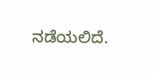ನಡೆಯಲಿದೆ.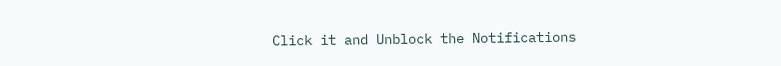Click it and Unblock the Notifications